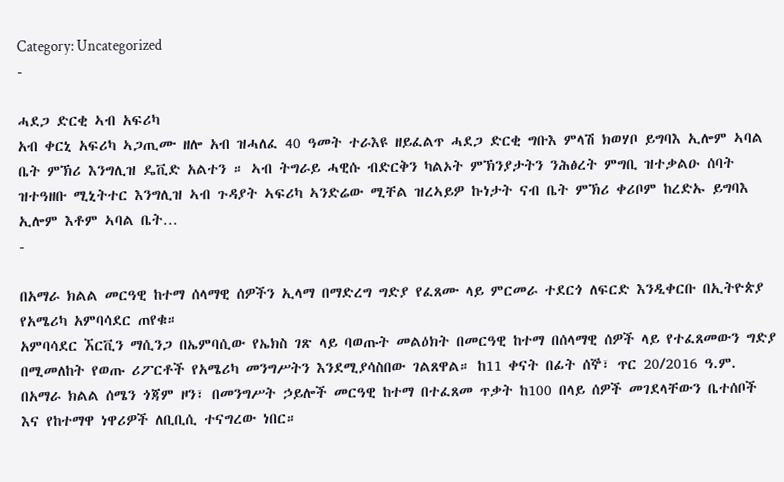Category: Uncategorized
-

ሓደጋ ድርቂ ኣብ አፍሪካ
አብ ቀርኒ አፍሪካ ኣጋጢሙ ዘሎ አብ ዝሓለፈ 40 ዓመት ተራእዩ ዘይፈልጥ ሓደጋ ድርቂ ግቡእ ምላሽ ክወሃቦ ይግባእ ኢሎም ኣባል ቤት ምኽሪ እንግሊዝ ዴቪድ አልተን ። ኣብ ትግራይ ሓዊሱ ብድርቅን ካልኦት ምኽንያታትን ንሕፅረት ምግቢ ዝተቃልዑ ሰባት ዝተዓዘቡ ሚኒትተር እንግሊዝ ኣብ ጉዳያት ኣፍሪካ ኣንድሬው ሚቸል ዝረኣይዎ ኩነታት ናብ ቤት ምኽሪ ቀሪቦም ከረድኡ ይግባእ ኢሎም እቶም ኣባል ቤት…
-

በአማራ ክልል መርዓዊ ከተማ ሰላማዊ ሰዎችን ኢላማ በማድረግ ግድያ የፈጸሙ ላይ ምርመራ ተደርጎ ለፍርድ እንዲቀርቡ በኢትዮጵያ የአሜሪካ አምባሳደር ጠየቁ።
አምባሳደር ኧርቪን ማሲንጋ በኤምባሲው የኤክስ ገጽ ላይ ባወጡት መልዕክት በመርዓዊ ከተማ በሰላማዊ ሰዎች ላይ የተፈጸመውን ግድያ በሚመለከት የወጡ ሪፖርቶች የአሜሪካ መንግሥትን እንደሚያሳስበው ገልጸዋል። ከ11 ቀናት በፊት ሰኞ፣ ጥር 20/2016 ዓ.ም. በአማራ ክልል ሰሜን ጎጃም ዞን፣ በመንግሥት ኃይሎች መርዓዊ ከተማ በተፈጸመ ጥቃት ከ100 በላይ ሰዎች መገደላቸውን ቤተሰቦች እና የከተማዋ ነዋሪዎች ለቢቢሲ ተናግረው ነበር።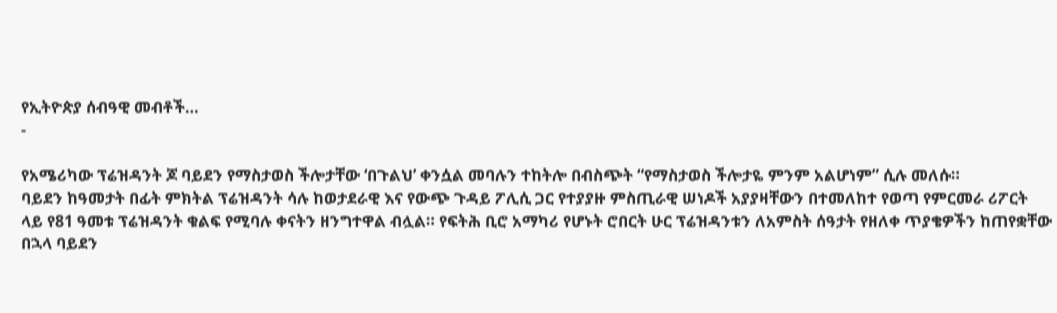የኢትዮጵያ ሰብዓዊ መብቶች…
-

የአሜሪካው ፕሬዝዳንት ጆ ባይደን የማስታወስ ችሎታቸው ‘በጉልህ’ ቀንሷል መባሉን ተከትሎ በብስጭት “የማስታወስ ችሎታዬ ምንም አልሆነም” ሲሉ መለሱ።
ባይደን ከዓመታት በፊት ምክትል ፕሬዝዳንት ሳሉ ከወታደራዊ እና የውጭ ጉዳይ ፖሊሲ ጋር የተያያዙ ምስጢራዊ ሠነዶች አያያዛቸውን በተመለከተ የወጣ የምርመራ ሪፖርት ላይ የ81 ዓመቱ ፕሬዝዳንት ቁልፍ የሚባሉ ቀናትን ዘንግተዋል ብሏል። የፍትሕ ቢሮ አማካሪ የሆኑት ሮበርት ሁር ፕሬዝዳንቱን ለአምስት ሰዓታት የዘለቀ ጥያቄዎችን ከጠየቋቸው በኋላ ባይደን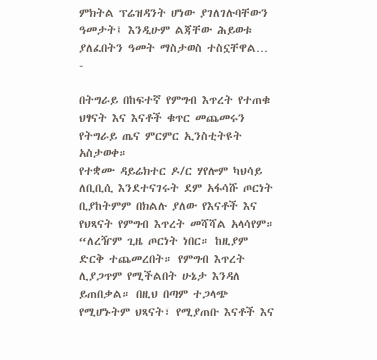ምክትል ፕሬዝዳንት ሆነው ያገለገሉባቸውን ዓመታት፤ እንዲሁም ልጃቸው ሕይወቱ ያለፈበትን ዓመት ማስታወስ ተስኗቸዋል…
-

በትግራይ በከፍተኛ የምግብ እጥረት የተጠቁ ህፃናት እና እናቶች ቁጥር መጨመሩን የትግራይ ጤና ምርምር ኢንስቲትዩት አስታወቀ።
የተቋሙ ዳይሬክተር ዶ/ር ሃየሎም ካህሳይ ለቢቢሲ እንደተናገሩት ደም አፋሳሹ ጦርነት ቢያከትምም በክልሉ ያለው የእናቶች እና የህጻናት የምግብ እጥረት መሻሻል አላሳየም። “ለረዥም ጊዜ ጦርነት ነበር። ከዚያም ድርቅ ተጨመረበት። የምግብ እጥረት ሊያጋጥም የሚችልበት ሁኔታ እንዳለ ይጠበቃል። በዚህ በጣም ተጋላጭ የሚሆኑትም ህጻናት፣ የሚያጠቡ እናቶች እና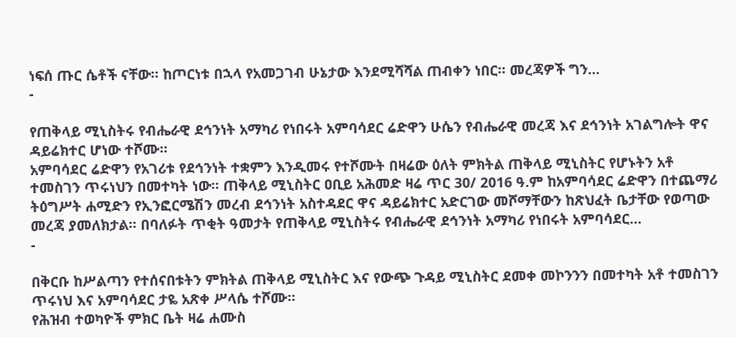ነፍሰ ጡር ሴቶች ናቸው። ከጦርነቱ በኋላ የአመጋገብ ሁኔታው እንደሚሻሻል ጠብቀን ነበር። መረጃዎች ግን…
-

የጠቅላይ ሚኒስትሩ የብሔራዊ ደኅንነት አማካሪ የነበሩት አምባሳደር ሬድዋን ሁሴን የብሔራዊ መረጃ እና ደኅንነት አገልግሎት ዋና ዳይሬክተር ሆነው ተሾሙ።
አምባሳደር ሬድዋን የአገሪቱ የደኅንነት ተቋምን እንዲመሩ የተሾሙት በዛሬው ዕለት ምክትል ጠቅላይ ሚኒስትር የሆኑትን አቶ ተመስገን ጥሩነህን በመተካት ነው። ጠቅላይ ሚኒስትር ዐቢይ አሕመድ ዛሬ ጥር 30/ 2016 ዓ.ም ከአምባሳደር ሬድዋን በተጨማሪ ትዕግሥት ሐሚድን የኢንፎርሜሽን መረብ ደኅንነት አስተዳደር ዋና ዳይሬክተር አድርገው መሾማቸውን ከጽህፈት ቤታቸው የወጣው መረጃ ያመለክታል። በባለፉት ጥቂት ዓመታት የጠቅላይ ሚኒስትሩ የብሔራዊ ደኅንነት አማካሪ የነበሩት አምባሳደር…
-

በቅርቡ ከሥልጣን የተሰናበቱትን ምክትል ጠቅላይ ሚኒስትር እና የውጭ ጉዳይ ሚኒስትር ደመቀ መኮንንን በመተካት አቶ ተመስገን ጥሩነህ እና አምባሳደር ታዬ አጽቀ ሥላሴ ተሾሙ።
የሕዝብ ተወካዮች ምክር ቤት ዛሬ ሐሙስ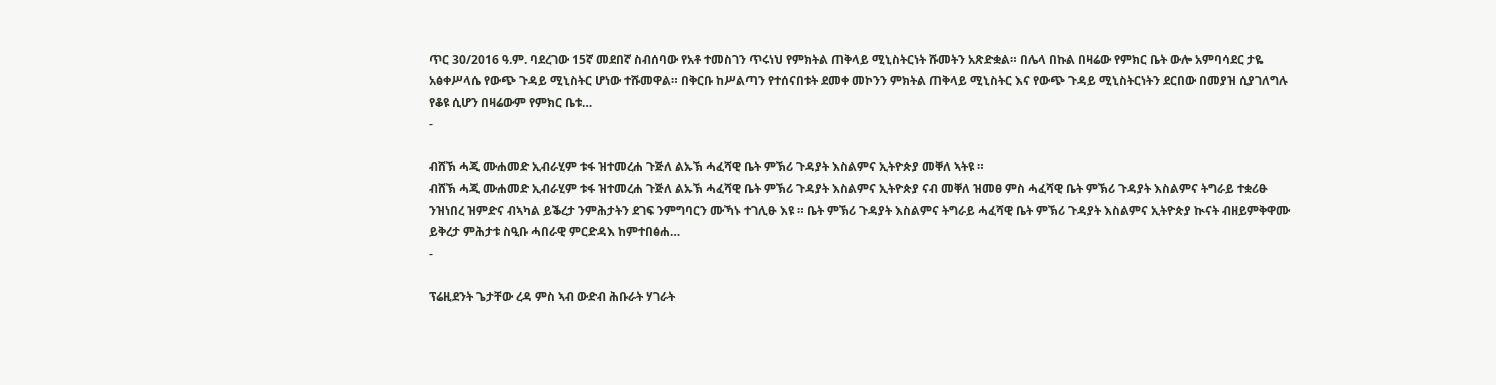ጥር 30/2016 ዓ.ም. ባደረገው 15ኛ መደበኛ ስብሰባው የአቶ ተመስገን ጥሩነህ የምክትል ጠቅላይ ሚኒስትርነት ሹመትን አጽድቋል። በሌላ በኩል በዛሬው የምክር ቤት ውሎ አምባሳደር ታዬ አፅቀሥላሴ የውጭ ጉዳይ ሚኒስትር ሆነው ተሹመዋል። በቅርቡ ከሥልጣን የተሰናበቱት ደመቀ መኮንን ምክትል ጠቅላይ ሚኒስትር እና የውጭ ጉዳይ ሚኒስትርነትን ደርበው በመያዝ ሲያገለግሉ የቆዩ ሲሆን በዛሬውም የምክር ቤቱ…
-

ብሸኽ ሓጂ ሙሐመድ ኢብራሂም ቱፋ ዝተመረሐ ጉጅለ ልኡኽ ሓፈሻዊ ቤት ምኽሪ ጉዳያት እስልምና ኢትዮጵያ መቐለ ኣትዩ ።
ብሸኽ ሓጂ ሙሐመድ ኢብራሂም ቱፋ ዝተመረሐ ጉጅለ ልኡኽ ሓፈሻዊ ቤት ምኽሪ ጉዳያት እስልምና ኢትዮጵያ ናብ መቐለ ዝመፀ ምስ ሓፈሻዊ ቤት ምኽሪ ጉዳያት እስልምና ትግራይ ተቋሪፁ ንዝነበረ ዝምድና ብኣካል ይቕረታ ንምሕታትን ደገፍ ንምግባርን ሙኻኑ ተገሊፁ እዩ ። ቤት ምኽሪ ጉዳያት እስልምና ትግራይ ሓፈሻዊ ቤት ምኽሪ ጉዳያት እስልምና ኢትዮጵያ ኲናት ብዘይምቅዋሙ ይቅረታ ምሕታቱ ስዒቡ ሓበራዊ ምርድዳእ ከምተበፅሐ…
-

ፕሬዚደንት ጌታቸው ረዳ ምስ ኣብ ውድብ ሕቡራት ሃገራት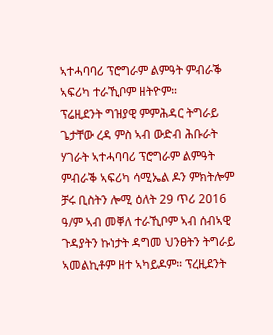ኣተሓባባሪ ፕሮግራም ልምዓት ምብራቕ ኣፍሪካ ተራኺቦም ዘትዮም።
ፕሬዚደንት ግዝያዊ ምምሕዳር ትግራይ ጌታቸው ረዳ ምስ ኣብ ውድብ ሕቡራት ሃገራት ኣተሓባባሪ ፕሮግራም ልምዓት ምብራቕ ኣፍሪካ ሳሚኤል ዶን ምክትሎም ቻሩ ቢስትን ሎሚ ዕለት 29 ጥሪ 2016 ዓ/ም ኣብ መቐለ ተራኺቦም ኣብ ሰብኣዊ ጉዳያትን ኩነታት ዳግመ ህንፀትን ትግራይ ኣመልኪቶም ዘተ ኣካይዶም። ፕረዚደንት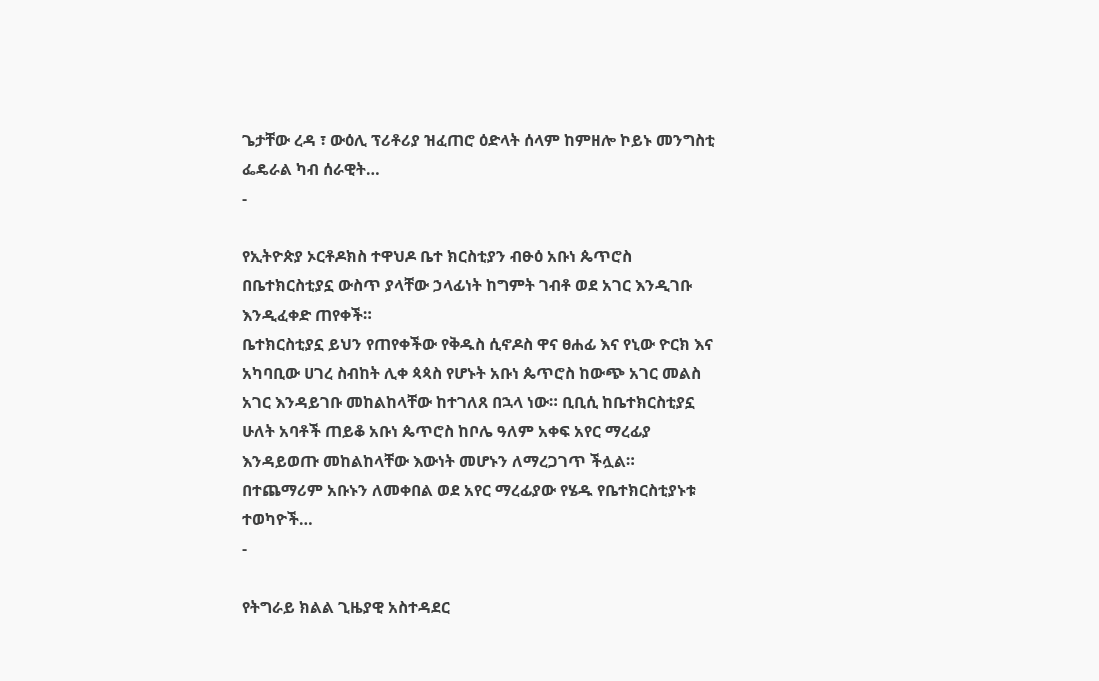ጌታቸው ረዳ ፣ ውዕሊ ፕሪቶሪያ ዝፈጠሮ ዕድላት ሰላም ከምዘሎ ኮይኑ መንግስቲ ፌዴራል ካብ ሰራዊት…
-

የኢትዮጵያ ኦርቶዶክስ ተዋህዶ ቤተ ክርስቲያን ብፁዕ አቡነ ጴጥሮስ በቤተክርስቲያኗ ውስጥ ያላቸው ኃላፊነት ከግምት ገብቶ ወደ አገር እንዲገቡ እንዲፈቀድ ጠየቀች።
ቤተክርስቲያኗ ይህን የጠየቀችው የቅዱስ ሲኖዶስ ዋና ፀሐፊ እና የኒው ዮርክ እና አካባቢው ሀገረ ስብከት ሊቀ ጳጳስ የሆኑት አቡነ ጴጥሮስ ከውጭ አገር መልስ አገር እንዳይገቡ መከልከላቸው ከተገለጸ በኋላ ነው። ቢቢሲ ከቤተክርስቲያኗ ሁለት አባቶች ጠይቆ አቡነ ጴጥሮስ ከቦሌ ዓለም አቀፍ አየር ማረፊያ እንዳይወጡ መከልከላቸው እውነት መሆኑን ለማረጋገጥ ችሏል። በተጨማሪም አቡኑን ለመቀበል ወደ አየር ማረፊያው የሄዱ የቤተክርስቲያኑቱ ተወካዮች…
-

የትግራይ ክልል ጊዜያዊ አስተዳደር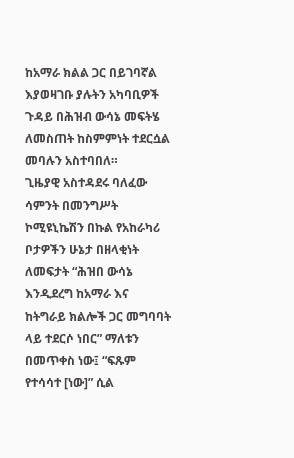ከአማራ ክልል ጋር በይገባኛል እያወዛገቡ ያሉትን አካባቢዎች ጉዳይ በሕዝብ ውሳኔ መፍትሄ ለመስጠት ከስምምነት ተደርሷል መባሉን አስተባበለ።
ጊዜያዊ አስተዳደሩ ባለፈው ሳምንት በመንግሥት ኮሚዩኒኬሽን በኩል የአከራካሪ ቦታዎችን ሁኔታ በዘላቂነት ለመፍታት “ሕዝበ ውሳኔ እንዲደረግ ከአማራ እና ከትግራይ ክልሎች ጋር መግባባት ላይ ተደርሶ ነበር” ማለቱን በመጥቀስ ነው፤ “ፍጹም የተሳሳተ [ነው]” ሲል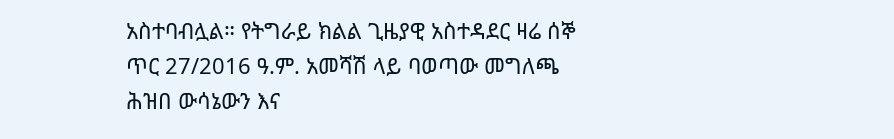አስተባብሏል። የትግራይ ክልል ጊዜያዊ አስተዳደር ዛሬ ሰኞ ጥር 27/2016 ዓ.ም. አመሻሽ ላይ ባወጣው መግለጫ ሕዝበ ውሳኔውን እና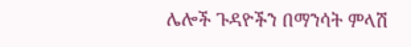ሌሎች ጉዳዮችን በማንሳት ምላሽ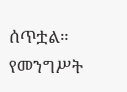ሰጥቷል። የመንግሥት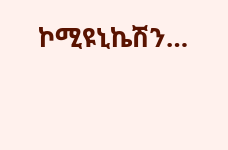ኮሚዩኒኬሽን…